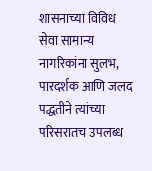शासनाच्या विविध सेवा सामान्य नागरिकांना सुलभ, पारदर्शक आणि जलद पद्धतीने त्यांच्या परिसरातच उपलब्ध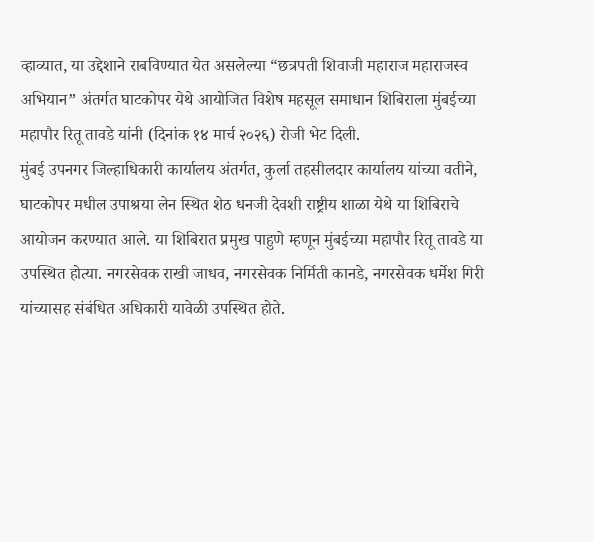व्हाव्यात, या उद्देशाने राबविण्यात येत असलेल्या “छत्रपती शिवाजी महाराज महाराजस्व अभियान” अंतर्गत घाटकोपर येथे आयोजित विशेष महसूल समाधान शिबिराला मुंबईच्या महापौर रितू तावडे यांनी (दिनांक १४ मार्च २०२६) रोजी भेट दिली.
मुंबई उपनगर जिल्हाधिकारी कार्यालय अंतर्गत, कुर्ला तहसीलदार कार्यालय यांच्या वतीने, घाटकोपर मधील उपाश्रया लेन स्थित शेठ धनजी देवशी राष्ट्रीय शाळा येथे या शिबिराचे आयोजन करण्यात आले. या शिबिरात प्रमुख पाहुणे म्हणून मुंबईच्या महापौर रितू तावडे या उपस्थित होत्या. नगरसेवक राखी जाधव, नगरसेवक निर्मिती कानडे, नगरसेवक धर्मेश गिरी यांच्यासह संबंधित अधिकारी यावेळी उपस्थित होते.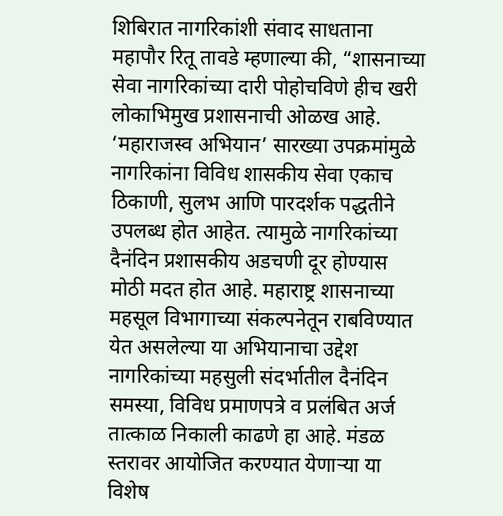शिबिरात नागरिकांशी संवाद साधताना महापौर रितू तावडे म्हणाल्या की, “शासनाच्या सेवा नागरिकांच्या दारी पोहोचविणे हीच खरी लोकाभिमुख प्रशासनाची ओळख आहे. ‘महाराजस्व अभियान’ सारख्या उपक्रमांमुळे नागरिकांना विविध शासकीय सेवा एकाच ठिकाणी, सुलभ आणि पारदर्शक पद्धतीने उपलब्ध होत आहेत. त्यामुळे नागरिकांच्या दैनंदिन प्रशासकीय अडचणी दूर होण्यास मोठी मदत होत आहे. महाराष्ट्र शासनाच्या महसूल विभागाच्या संकल्पनेतून राबविण्यात येत असलेल्या या अभियानाचा उद्देश नागरिकांच्या महसुली संदर्भातील दैनंदिन समस्या, विविध प्रमाणपत्रे व प्रलंबित अर्ज तात्काळ निकाली काढणे हा आहे. मंडळ स्तरावर आयोजित करण्यात येणाऱ्या या विशेष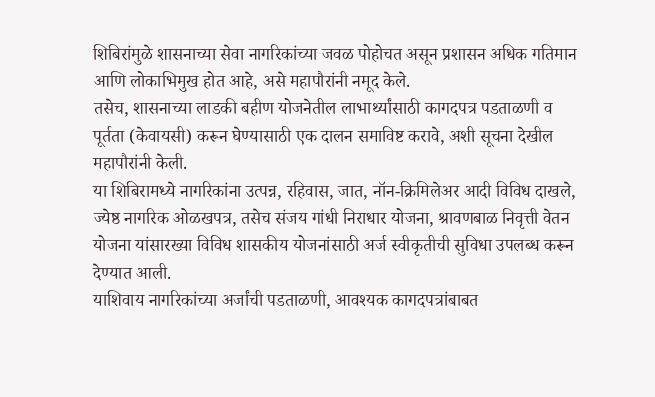शिबिरांमुळे शासनाच्या सेवा नागरिकांच्या जवळ पोहोचत असून प्रशासन अधिक गतिमान आणि लोकाभिमुख होत आहे, असे महापौरांनी नमूद केले.
तसेच, शासनाच्या लाडकी बहीण योजनेतील लाभार्थ्यांसाठी कागदपत्र पडताळणी व पूर्तता (केवायसी) करून घेण्यासाठी एक दालन समाविष्ट करावे, अशी सूचना देखील महापौरांनी केली.
या शिबिरामध्ये नागरिकांना उत्पन्न, रहिवास, जात, नॉन-क्रिमिलेअर आदी विविध दाखले, ज्येष्ठ नागरिक ओळखपत्र, तसेच संजय गांधी निराधार योजना, श्रावणबाळ निवृत्ती वेतन योजना यांसारख्या विविध शासकीय योजनांसाठी अर्ज स्वीकृतीची सुविधा उपलब्ध करून देण्यात आली.
याशिवाय नागरिकांच्या अर्जांची पडताळणी, आवश्यक कागदपत्रांबाबत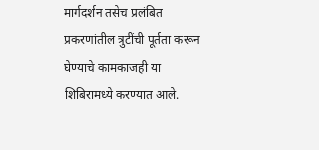मार्गदर्शन तसेच प्रलंबित प्रकरणांतील त्रुटींची पूर्तता करून घेण्याचे कामकाजही या शिबिरामध्ये करण्यात आले.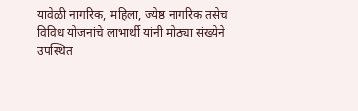यावेळी नागरिक, महिला, ज्येष्ठ नागरिक तसेच विविध योजनांचे लाभार्थी यांनी मोठ्या संख्येने उपस्थित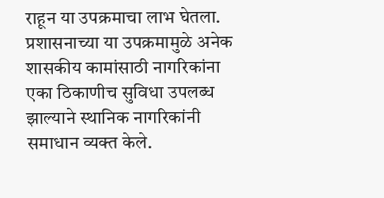राहून या उपक्रमाचा लाभ घेतला. प्रशासनाच्या या उपक्रमामुळे अनेक शासकीय कामांसाठी नागरिकांना एका ठिकाणीच सुविधा उपलब्ध झाल्याने स्थानिक नागरिकांनी समाधान व्यक्त केले.